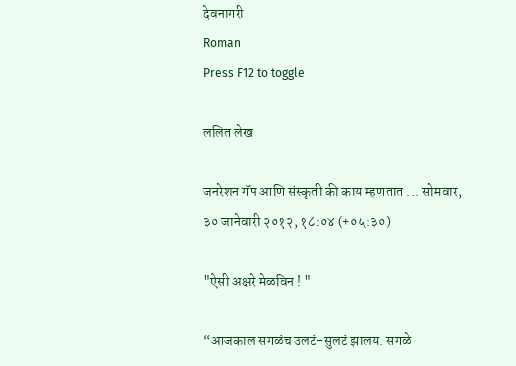देवनागरी
Roman
Press F12 to toggle

ललित लेख

जनरेशन गॅप आणि संस्कृती की काय म्हणतात ... सोमवार, ३० जानेवारी २०१२, १८:०४ (+०५:३०)

"ऐसी अक्षरे मेळविन ! "

“आजकाल सगळंच उलटं-सुलटं झालय. सगळे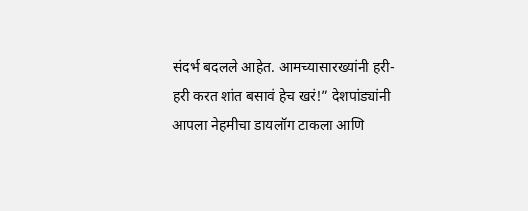संदर्भ बदलले आहेत. आमच्यासारख्यांनी हरी-हरी करत शांत बसावं हेच खरं!” देशपांड्यांनी आपला नेहमीचा डायलॉग टाकला आणि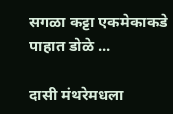सगळा कट्टा एकमेकाकडे पाहात डोळे ...

दासी मंथरेमधला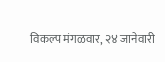विकल्प मंगळवार, २४ जानेवारी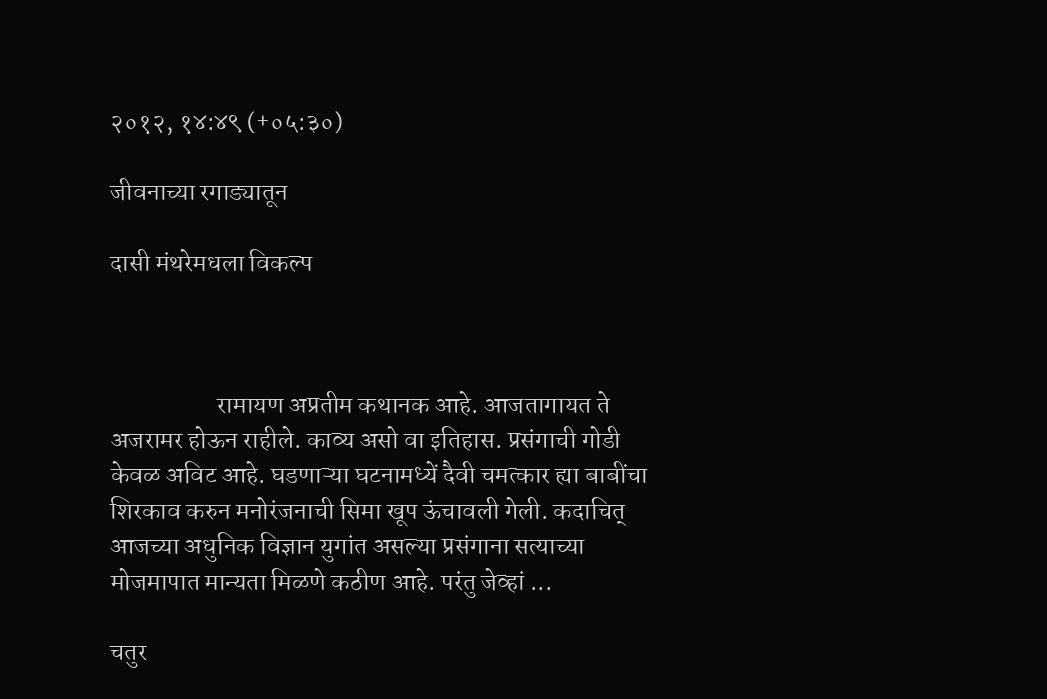२०१२, १४:४९ (+०५:३०)

जीवनाच्या रगाड्यातून

दासी मंथरेमधला विकल्प



                     रामायण अप्रतीम कथानक आहे. आजतागायत ते अजरामर होऊन राहीले. काव्य असो वा इतिहास. प्रसंगाची गोडी केवळ अविट आहे. घडणाऱ्या घटनामध्यें दैवी चमत्कार ह्या बाबींचा शिरकाव करुन मनोरंजनाची सिमा खूप ऊंचावली गेली. कदाचित् आजच्या अधुनिक विज्ञान युगांत असल्या प्रसंगाना सत्याच्या मोजमापात मान्यता मिळणे कठीण आहे. परंतु जेव्हां ...

चतुर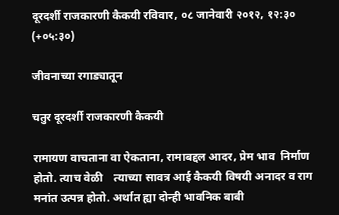दूरदर्शी राजकारणी कैकयी रविवार, ०८ जानेवारी २०१२, १२:३० (+०५:३०)

जीवनाच्या रगाड्यातून

चतुर दूरदर्शी राजकारणी कैकयी

रामायण वाचताना वा ऐकताना, रामाबद्दल आदर, प्रेम भाव  निर्माण होतो. त्याच वेळी    त्याच्या सावत्र आई कैकयी विषयी अनादर व राग मनांत उत्पन्न होतो. अर्थात ह्या दोन्ही भावनिक बाबी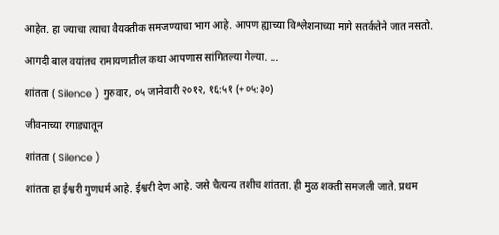आहेत. हा ज्याचा त्याचा वैयक्तीक समजण्याचा भाग आहे. आपण ह्याच्या विश्लेशनाच्या मागे सतर्कतेने जात नसतो.

आगदी बाल वयांतच रामायणातील कथा आपणास सांगितल्या गेल्या. ...

शांतता ( Silence ) गुरुवार, ०५ जानेवारी २०१२, १६:५१ (+०५:३०)

जीवनाच्या रगाड्यातून

शांतता ( Silence )

शांतता हा ईश्वरी गुणधर्म आहे. ईश्वरी देण आहे. जसे चैत्यन्य तशीच शांतता. ही मुळ शक्ती समजली जाते. प्रथम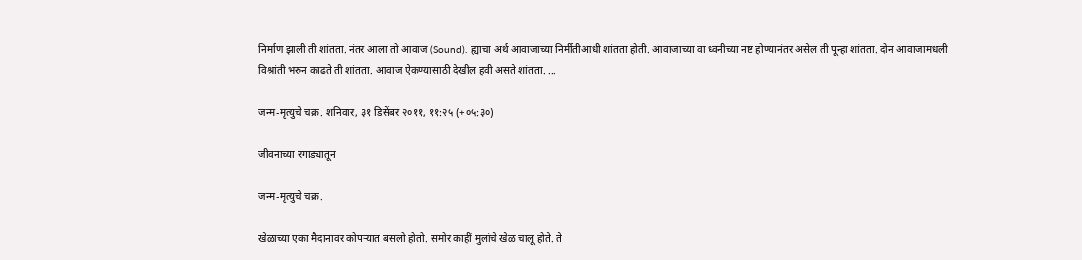निर्माण झाली ती शांतता. नंतर आला तो आवाज (Sound). ह्याचा अर्थ आवाजाच्या निर्मीतीआधी शांतता होती. आवाजाच्या वा ध्वनीच्या नष्ट होण्यानंतर असेल ती पून्हा शांतता. दोन आवाजामधली विश्रांती भरुन काढते ती शांतता. आवाज ऐकण्यासाठी देखील हवी असते शांतता. ...

जन्म-मृत्युचे चक्र. शनिवार, ३१ डिसेंबर २०११, ११:२५ (+०५:३०)

जीवनाच्या रगाड्यातून

जन्म-मृत्युचे चक्र.

खेळाच्या एका मैदानावर कोपऱ्यात बसलो होतो. समोर काहीं मुलांचे खेळ चालू होते. ते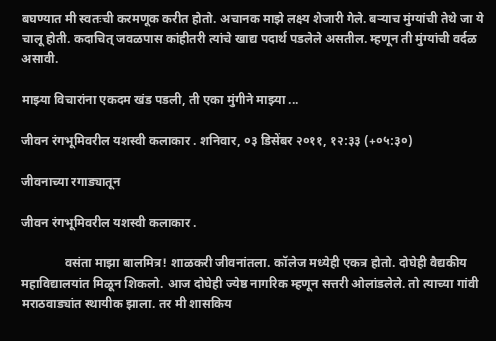बघण्यात मी स्वतःची करमणूक करीत होतो. अचानक माझे लक्ष्य शेजारी गेले. बऱ्याच मुंग्यांची तेथे जा ये चालू होती. कदाचित् जवळपास कांहीतरी त्यांचे खाद्य पदार्थ पडलेले असतील. म्हणून ती मुंग्यांची वर्दळ असावी.

माझ्या विचारांना एकदम खंड पडली, ती एका मुंगीने माझ्या ...

जीवन रंगभूमिवरील यशस्वी कलाकार . शनिवार, ०३ डिसेंबर २०११, १२:३३ (+०५:३०)

जीवनाच्या रगाड्यातून

जीवन रंगभूमिवरील यशस्वी कलाकार .

              वसंता माझा बालमित्र! शाळकरी जीवनांतला. कॉलेज मध्येही एकत्र होतो. दोघेही वैद्यकीय महाविद्यालयांत मिळून शिकलो. आज दोघेही ज्येष्ठ नागरिक म्हणून सत्तरी ओलांडलेले. तो त्याच्या गांवी  मराठवाड्यांत स्थायीक झाला. तर मी शासकिय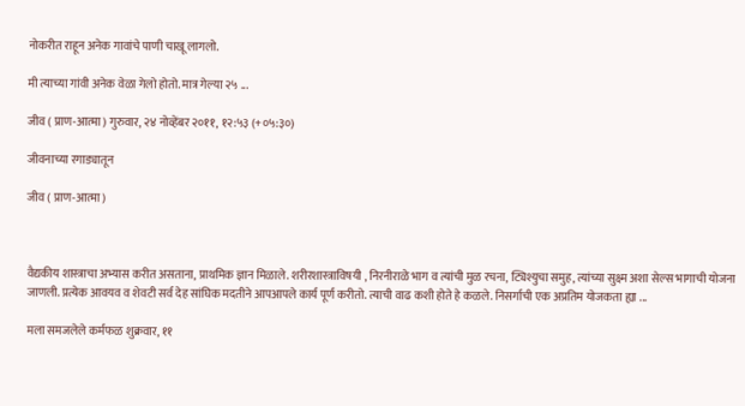नोकरीत राहून अनेक गावांचे पाणी चाखू लागलो.

मी त्याच्या गांवी अनेक वेळा गेलो होतो. मात्र गेल्या २५ ...

जीव ( प्राण-आत्मा ) गुरुवार, २४ नोव्हेंबर २०११, १२:५३ (+०५:३०)

जीवनाच्या रगाड्यातून

जीव ( प्राण-आत्मा )



वैद्यकीय शास्त्राचा अभ्यास करीत असताना, प्राथमिक ज्ञान मिळाले. शरीरशास्त्राविषयी , निरनीराळे भाग व त्यांची मुळ रचना, ट्यिश्युचा समुह, त्यांच्या सुक्ष्म अशा सेल्स भागाची योजना जाणली. प्रत्येक आवयव व शेवटी सर्व देह सांघिक मदतीने आपआपले कार्य पूर्ण करीतो. त्याची वाढ कशी होते हे कळले. निसर्गाची एक अप्रतिम योजकता ह्या ...

मला समजलेले कर्मफळ शुक्रवार, ११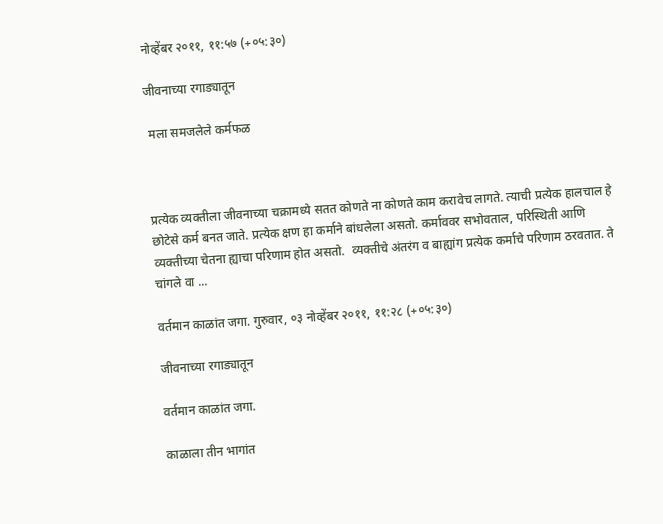नोव्हेंबर २०११, ११:५७ (+०५:३०)

जीवनाच्या रगाड्यातून

 मला समजलेले कर्मफळ



प्रत्येक व्यक्तीला जीवनाच्या चक्रामध्ये सतत कोणते ना कोणते काम करावेच लागते. त्याची प्रत्येक हालचाल हे छोटेसे कर्म बनत जाते. प्रत्येक क्षण हा कर्माने बांधलेला असतो. कर्माववर सभोवताल, परिस्थिती आणि व्यक्तीच्या चेतना ह्याचा परिणाम होत असतो.  व्यक्तीचे अंतरंग व बाह्यांग प्रत्येक कर्माचे परिणाम ठरवतात. ते चांगले वा ...

वर्तमान काळांत जगा. गुरुवार, ०३ नोव्हेंबर २०११, ११:२८ (+०५:३०)

जीवनाच्या रगाड्यातून

वर्तमान काळांत जगा.

काळाला तीन भागांत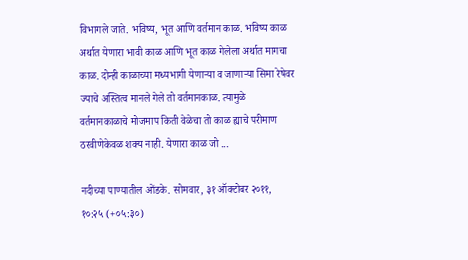विभागले जाते. भविष्य, भूत आणि वर्तमान काळ. भविष्य काळ अर्थात येणारा भावी काळ आणि भूत काळ गेलेला अर्थात मागचा काळ. दोन्ही काळाच्या मध्यभागी येणाऱ्या व जाणाऱ्या सिमा रेषेवर ज्याचे अस्तित्व मानले गेले तो वर्तमानकाळ. त्यामुळे वर्तमानकाळाचे मोजमाप किती वेळेचा तो काळ ह्याचे परीमाण ठरवीणेकेवळ शक्य नाही. येणारा काळ जो ...

नदीच्या पाण्यातील ओंडके. सोमवार, ३१ ऑक्टोबर २०११, १०:२५ (+०५:३०)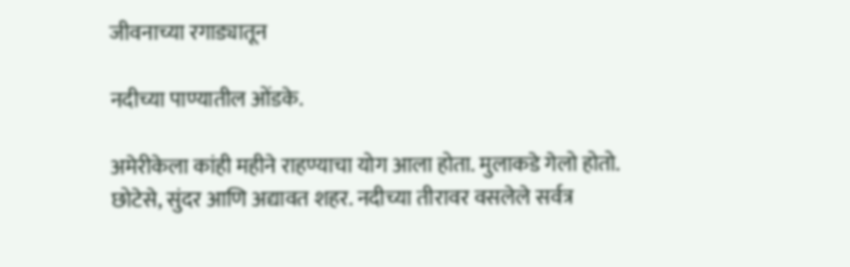जीवनाच्या रगाड्यातून

नदीच्या पाण्यातील ओंडके.

अमेरीकेला कांही महीने राहण्याचा योग आला होता. मुलाकडे गेलो होतो. छोटेसे, सुंदर आणि अद्यावत शहर. नदीच्या तीरावर वसलेले सर्वत्र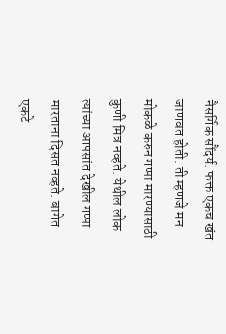नैसर्गिक सौंदर्य. फक्त एकच खंत जाणवत होती. ती म्हणजे मन मोकळे करुन गप्पा मारण्यासाठी कुणी मित्र नव्हते. येथील लोक त्यांच्या आपसांत देखील गप्पा मारताना दिसत नव्हते. बागेत एकटे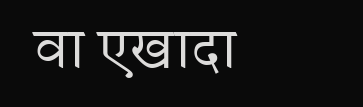वा एखादा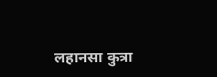लहानसा कुत्रा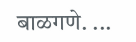बाळगणे. ...